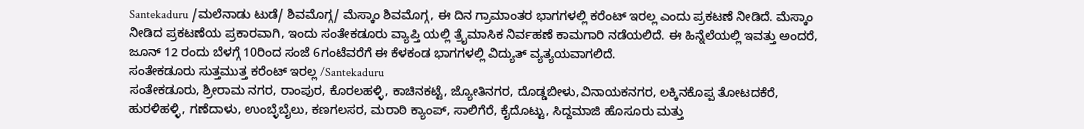Santekaduru /ಮಲೆನಾಡು ಟುಡೆ/ ಶಿವಮೊಗ್ಗ/ ಮೆಸ್ಕಾಂ ಶಿವಮೊಗ್ಗ, ಈ ದಿನ ಗ್ರಾಮಾಂತರ ಭಾಗಗಳಲ್ಲಿ ಕರೆಂಟ್ ಇರಲ್ಲ ಎಂದು ಪ್ರಕಟಣೆ ನೀಡಿದೆ. ಮೆಸ್ಕಾಂ ನೀಡಿದ ಪ್ರಕಟಣೆಯ ಪ್ರಕಾರವಾಗಿ, ಇಂದು ಸಂತೇಕಡೂರು ವ್ಯಾಪ್ತಿ ಯಲ್ಲಿ ತ್ರೈಮಾಸಿಕ ನಿರ್ವಹಣೆ ಕಾಮಗಾರಿ ನಡೆಯಲಿದೆ. ಈ ಹಿನ್ನೆಲೆಯಲ್ಲಿ ಇವತ್ತು ಅಂದರೆ, ಜೂನ್ 12 ರಂದು ಬೆಳಗ್ಗೆ 10ರಿಂದ ಸಂಜೆ 6ಗಂಟೆವರೆಗೆ ಈ ಕೆಳಕಂಡ ಭಾಗಗಳಲ್ಲಿ ವಿದ್ಯುತ್ ವ್ಯತ್ಯಯವಾಗಲಿದೆ.
ಸಂತೇಕಡೂರು ಸುತ್ತಮುತ್ತ ಕರೆಂಟ್ ಇರಲ್ಲ /Santekaduru
ಸಂತೇಕಡೂರು, ಶ್ರೀರಾಮ ನಗರ, ರಾಂಪುರ, ಕೊರಲಹಳ್ಳಿ, ಕಾಚಿನಕಟ್ಟೆ, ಜ್ಯೋತಿನಗರ, ದೊಡ್ಡಬೀಳು,ವಿನಾಯಕನಗರ, ಲಕ್ಕಿನಕೊಪ್ಪ ತೋಟದಕೆರೆ, ಹುರಳಿಹಳ್ಳಿ, ಗಣೆದಾಳು, ಉಂಬ್ಳೆಬೈಲು, ಕಣಗಲಸರ, ಮರಾಠಿ ಕ್ಯಾಂಪ್, ಸಾಲಿಗೆರೆ, ಕೈದೊಟ್ಟು, ಸಿದ್ದಮಾಜಿ ಹೊಸೂರು ಮತ್ತು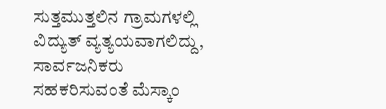ಸುತ್ತಮುತ್ತಲಿನ ಗ್ರಾಮಗಳಲ್ಲಿ ವಿದ್ಯುತ್ ವ್ಯತ್ಯಯವಾಗಲಿದ್ದು, ಸಾರ್ವಜನಿಕರು ಸಹಕರಿಸುವಂತೆ ಮೆಸ್ಕಾಂ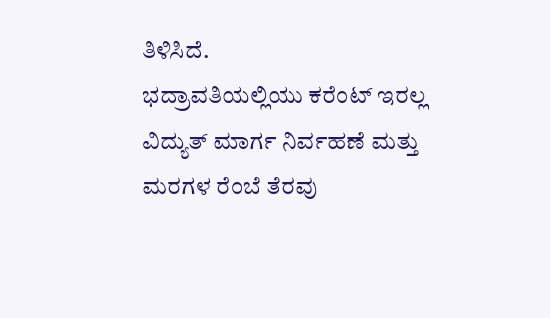ತಿಳಿಸಿದೆ.
ಭದ್ರಾವತಿಯಲ್ಲಿಯು ಕರೆಂಟ್ ಇರಲ್ಲ
ವಿದ್ಯುತ್ ಮಾರ್ಗ ನಿರ್ವಹಣೆ ಮತ್ತು ಮರಗಳ ರೆಂಬೆ ತೆರವು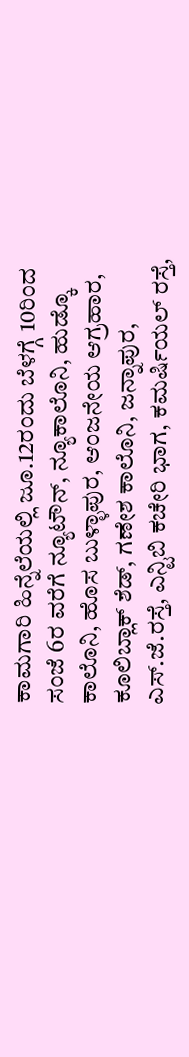ಕಾಮಗಾರಿ ಹಿನ್ನೆಲೆಯಲ್ಲಿ ಜೂ.12ರಂದು ಬೆಳಗ್ಗೆ 10ರಿಂದ ಸಂಜೆ 6ರ ವರೆಗೆ ನ್ಯೂಟೌನ್, ನ್ಯೂಕಾಲೊನಿ, ಹುಡ್ಕೊ ಕಾಲೊನಿ, ಹೊಸ ಬುಳ್ಳಾಪುರ, ಆಂಜನೇಯ ಆಗ್ರಹಾರ, ಕೂಲಿಬ್ಲಾಕ್ ಶೆಡ್, ಗಣೇಶ ಕಾಲೊನಿ, ಜನ್ನಾಪುರ, ಎಸ್.ಜೆ.ರಸ್ತೆ, ಎನ್ಟಿಬಿ ಕಚೇರಿ ಭಾಗ, ಕಮರ್ಷಿಯಲ್ ರಸ್ತೆ,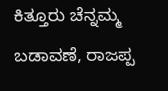ಕಿತ್ತೂರು ಚೆನ್ನಮ್ಮ ಬಡಾವಣೆ, ರಾಜಪ್ಪ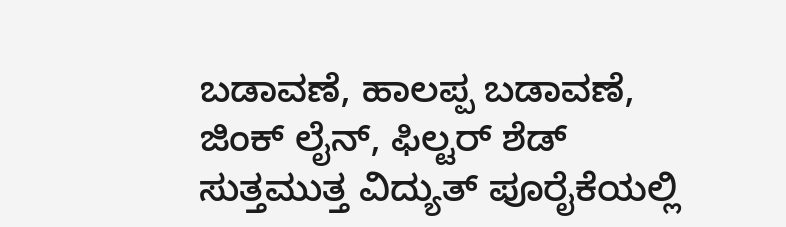ಬಡಾವಣೆ, ಹಾಲಪ್ಪ ಬಡಾವಣೆ, ಜಿಂಕ್ ಲೈನ್, ಫಿಲ್ಟರ್ ಶೆಡ್ ಸುತ್ತಮುತ್ತ ವಿದ್ಯುತ್ ಪೂರೈಕೆಯಲ್ಲಿ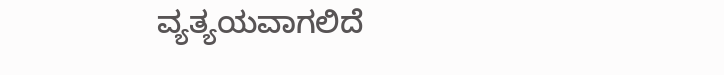ವ್ಯತ್ಯಯವಾಗಲಿದೆ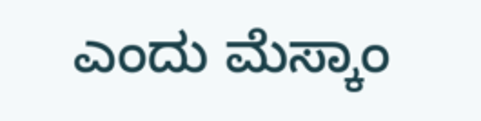ಎಂದು ಮೆಸ್ಕಾಂ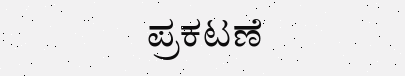ಪ್ರಕಟಣೆ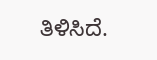ತಿಳಿಸಿದೆ.